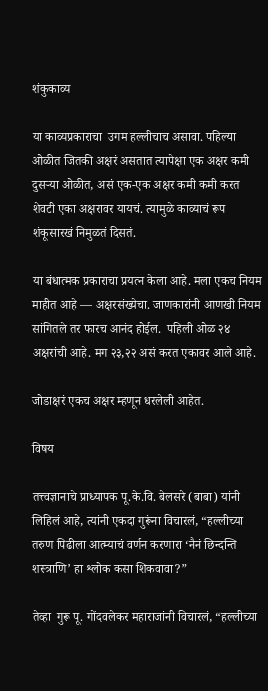शंकुकाव्य

या काव्यप्रकाराचा  उगम हल्लीचाच असावा. पहिल्या ओळीत जितकी अक्षरं असतात त्यापेक्षा एक अक्षर कमी दुसऱ्या ओळीत, असं एक-एक अक्षर कमी कमी करत शेवटी एका अक्षरावर यायचं. त्यामुळे काव्याचं रूप शंकूसारखं निमुळतं दिसतं.

या बंधात्मक प्रकाराचा प्रयत्न केला आहे. मला एकच नियम माहीत आहे — अक्षरसंख्येचा. जाणकारांनी आणखी नियम सांगितले तर फारच आनंद होईल.  पहिली ओळ २४ अक्षरांची आहे. मग २३,२२ असं करत एकावर आले आहे.

जोडाक्षरं एकच अक्षर म्हणून धरलेली आहेत.

विषय

तत्त्वज्ञानाचे प्राध्यापक पू.के.वि. बेलसरे (बाबा) यांनी लिहिलं आहे, त्यांनी एकदा गुरूंना विचारलं, “हल्लीच्या तरुण पिढीला आत्म्याचं वर्णन करणारा ‘नैनं छिन्दन्ति शस्त्राणि’ हा श्लोक कसा शिकवावा?”

तेव्हा  गुरू पू. गोंदवलेकर महाराजांनी विचारलं, “हल्लीच्या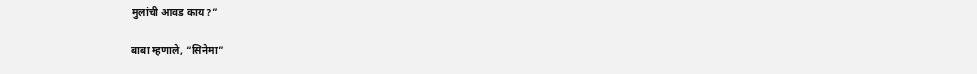मुलांची आवड काय?”

बाबा म्हणाले, “सिनेमा”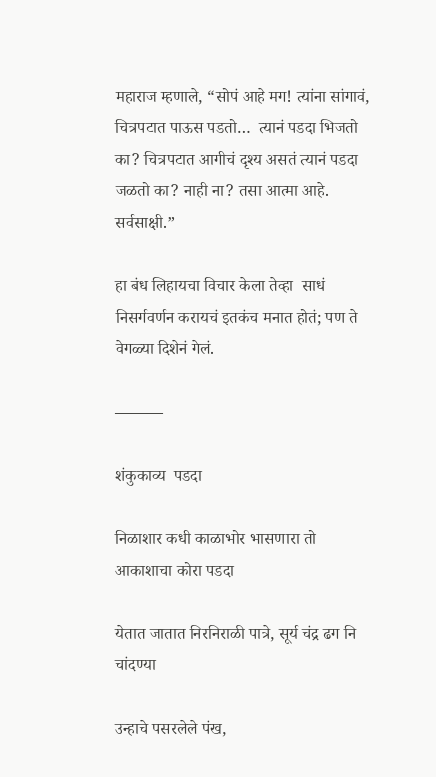महाराज म्हणाले, “सोपं आहे मग! त्यांना सांगावं, चित्रपटात पाऊस पडतो…  त्यानं पडदा भिजतो का? चित्रपटात आगीचं दृश्य असतं त्यानं पडदा जळतो का? नाही ना? तसा आत्मा आहे. सर्वसाक्षी.”

हा बंध लिहायचा विचार केला तेव्हा  साधं निसर्गवर्णन करायचं इतकंच मनात होतं; पण ते वेगळ्या दिशेनं गेलं.

———

शंकुकाव्य  पडदा

निळाशार कधी काळाभोर भासणारा तो आकाशाचा कोरा पडदा

येतात जातात निरनिराळी पात्रे, सूर्य चंद्र ढग नि  चांदण्या

उन्हाचे पसरलेले पंख,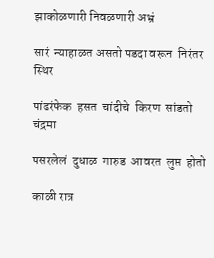झाकोळणारी निवळणारी अभ्रं

सारं  न्याहाळत असतो पडदा वरून  निरंतर   स्थिर

पांढरंफेक  हसत  चांदीचे  किरण  सांडतो  चंद्रमा

पसरलेलं  दुधाळ  गारुड  आवरत  लुप्त  होतो

काळी रात्र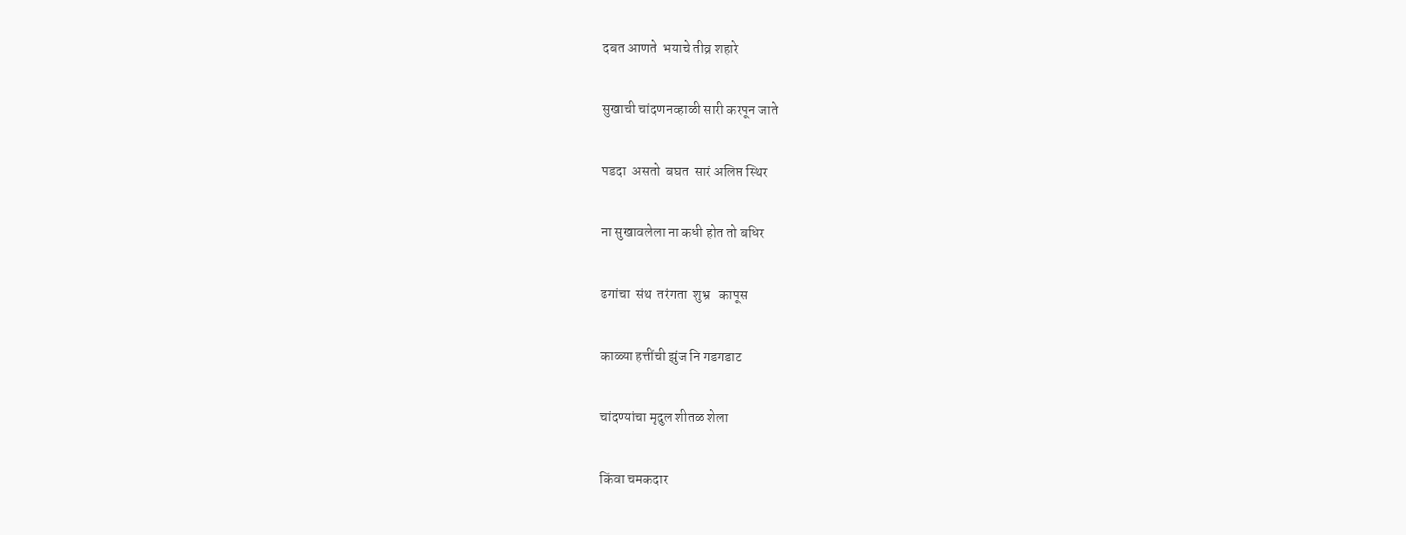दबत आणते  भयाचे तीव्र शहारे

सुखाची चांदणनव्हाळी सारी करपून जाते

पडदा  असतो  बघत  सारं अलिप्त स्थिर

ना सुखावलेला ना कधी होत तो बधिर

ढगांचा  संथ  तरंगता  शुभ्र   कापूस

काळ्या हत्तींची झुंज नि गडगडाट

चांदण्यांचा मृदुल शीतळ शेला

किंवा चमकदार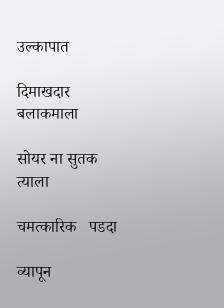उल्कापात

दिमाखदार बलाकमाला

सोयर ना सुतक त्याला

चमत्कारिक   पडदा

व्यापून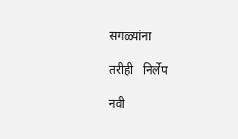सगळ्यांना

तरीही   निर्लेप

नवी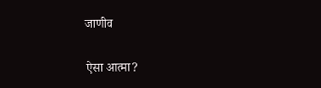जाणीव

ऐसा आत्मा?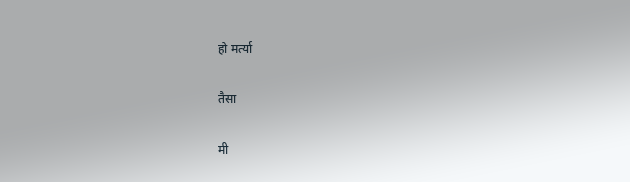हो मर्त्या

तैसा

मी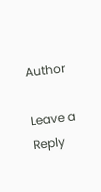Author

Leave a Reply